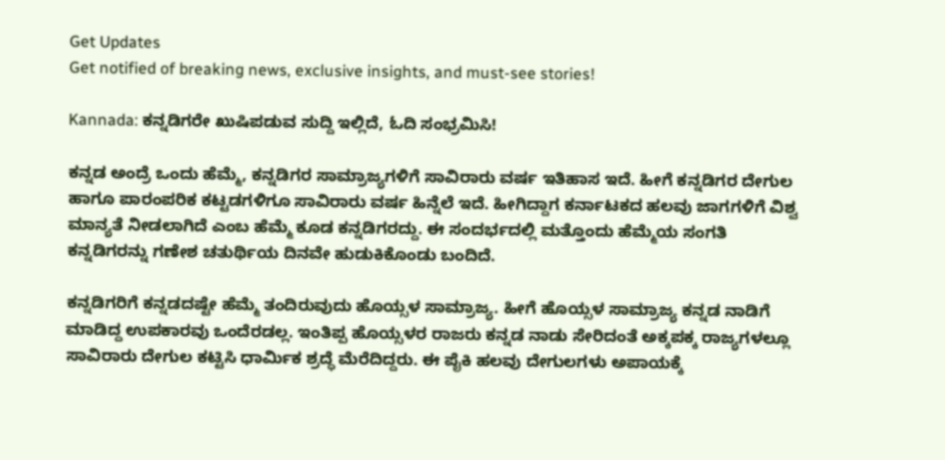Get Updates
Get notified of breaking news, exclusive insights, and must-see stories!

Kannada: ಕನ್ನಡಿಗರೇ ಖುಷಿಪಡುವ ಸುದ್ದಿ ಇಲ್ಲಿದೆ, ಓದಿ ಸಂಭ್ರಮಿಸಿ!

ಕನ್ನಡ ಅಂದ್ರೆ ಒಂದು ಹೆಮ್ಮೆ, ಕನ್ನಡಿಗರ ಸಾಮ್ರಾಜ್ಯಗಳಿಗೆ ಸಾವಿರಾರು ವರ್ಷ ಇತಿಹಾಸ ಇದೆ. ಹೀಗೆ ಕನ್ನಡಿಗರ ದೇಗುಲ ಹಾಗೂ ಪಾರಂಪರಿಕ ಕಟ್ಟಡಗಳಿಗೂ ಸಾವಿರಾರು ವರ್ಷ ಹಿನ್ನೆಲೆ ಇದೆ. ಹೀಗಿದ್ದಾಗ ಕರ್ನಾಟಕದ ಹಲವು ಜಾಗಗಳಿಗೆ ವಿಶ್ವ ಮಾನ್ಯತೆ ನೀಡಲಾಗಿದೆ ಎಂಬ ಹೆಮ್ಮೆ ಕೂಡ ಕನ್ನಡಿಗರದ್ದು. ಈ ಸಂದರ್ಭದಲ್ಲಿ ಮತ್ತೊಂದು ಹೆಮ್ಮೆಯ ಸಂಗತಿ ಕನ್ನಡಿಗರನ್ನು ಗಣೇಶ ಚತುರ್ಥಿಯ ದಿನವೇ ಹುಡುಕಿಕೊಂಡು ಬಂದಿದೆ.

ಕನ್ನಡಿಗರಿಗೆ ಕನ್ನಡದಷ್ಟೇ ಹೆಮ್ಮೆ ತಂದಿರುವುದು ಹೊಯ್ಸಳ ಸಾಮ್ರಾಜ್ಯ. ಹೀಗೆ ಹೊಯ್ಸಳ ಸಾಮ್ರಾಜ್ಯ ಕನ್ನಡ ನಾಡಿಗೆ ಮಾಡಿದ್ದ ಉಪಕಾರವು ಒಂದೆರಡಲ್ಲ. ಇಂತಿಪ್ಪ ಹೊಯ್ಸಳರ ರಾಜರು ಕನ್ನಡ ನಾಡು ಸೇರಿದಂತೆ ಅಕ್ಕಪಕ್ಕ ರಾಜ್ಯಗಳಲ್ಲೂ ಸಾವಿರಾರು ದೇಗುಲ ಕಟ್ಟಿಸಿ ಧಾರ್ಮಿಕ ಶ್ರದ್ಧೆ ಮೆರೆದಿದ್ದರು. ಈ ಪೈಕಿ ಹಲವು ದೇಗುಲಗಳು ಅಪಾಯಕ್ಕೆ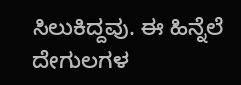ಸಿಲುಕಿದ್ದವು. ಈ ಹಿನ್ನೆಲೆ ದೇಗುಲಗಳ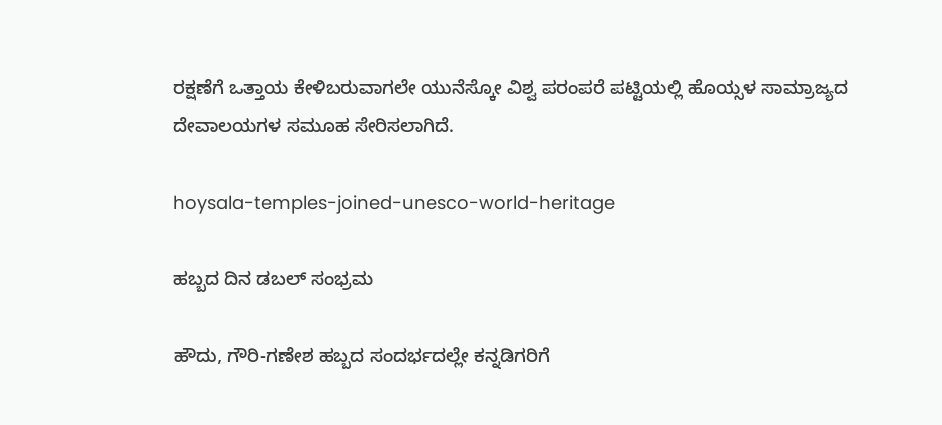ರಕ್ಷಣೆಗೆ ಒತ್ತಾಯ ಕೇಳಿಬರುವಾಗಲೇ ಯುನೆಸ್ಕೋ ವಿಶ್ವ ಪರಂಪರೆ ಪಟ್ಟಿಯಲ್ಲಿ ಹೊಯ್ಸಳ ಸಾಮ್ರಾಜ್ಯದ ದೇವಾಲಯಗಳ ಸಮೂಹ ಸೇರಿಸಲಾಗಿದೆ.

hoysala-temples-joined-unesco-world-heritage

ಹಬ್ಬದ ದಿನ ಡಬಲ್ ಸಂಭ್ರಮ

ಹೌದು, ಗೌರಿ-ಗಣೇಶ ಹಬ್ಬದ ಸಂದರ್ಭದಲ್ಲೇ ಕನ್ನಡಿಗರಿಗೆ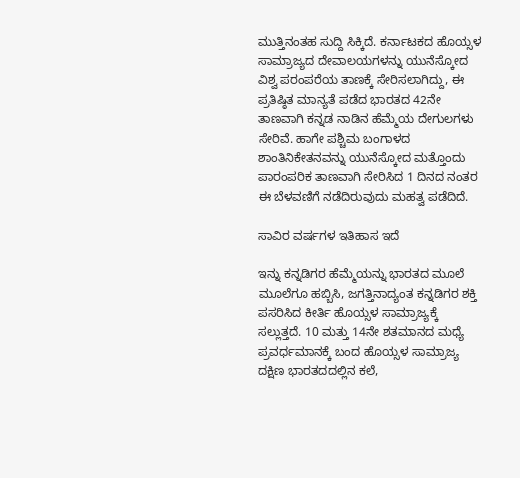ಮುತ್ತಿನಂತಹ ಸುದ್ದಿ ಸಿಕ್ಕಿದೆ. ಕರ್ನಾಟಕದ ಹೊಯ್ಸಳ ಸಾಮ್ರಾಜ್ಯದ ದೇವಾಲಯಗಳನ್ನು ಯುನೆಸ್ಕೋದ ವಿಶ್ವ ಪರಂಪರೆಯ ತಾಣಕ್ಕೆ ಸೇರಿಸಲಾಗಿದ್ದು, ಈ ಪ್ರತಿಷ್ಠಿತ ಮಾನ್ಯತೆ ಪಡೆದ ಭಾರತದ 42ನೇ ತಾಣವಾಗಿ ಕನ್ನಡ ನಾಡಿನ ಹೆಮ್ಮೆಯ ದೇಗುಲಗಳು ಸೇರಿವೆ. ಹಾಗೇ ಪಶ್ಚಿಮ ಬಂಗಾಳದ ಶಾಂತಿನಿಕೇತನವನ್ನು ಯುನೆಸ್ಕೋದ ಮತ್ತೊಂದು ಪಾರಂಪರಿಕ ತಾಣವಾಗಿ ಸೇರಿಸಿದ 1 ದಿನದ ನಂತರ ಈ ಬೆಳವಣಿಗೆ ನಡೆದಿರುವುದು ಮಹತ್ವ ಪಡೆದಿದೆ.

ಸಾವಿರ ವರ್ಷಗಳ ಇತಿಹಾಸ ಇದೆ

ಇನ್ನು ಕನ್ನಡಿಗರ ಹೆಮ್ಮೆಯನ್ನು ಭಾರತದ ಮೂಲೆ ಮೂಲೆಗೂ ಹಬ್ಬಿಸಿ, ಜಗತ್ತಿನಾದ್ಯಂತ ಕನ್ನಡಿಗರ ಶಕ್ತಿ ಪಸರಿಸಿದ ಕೀರ್ತಿ ಹೊಯ್ಸಳ ಸಾಮ್ರಾಜ್ಯಕ್ಕೆ ಸಲ್ಲುತ್ತದೆ. 10 ಮತ್ತು 14ನೇ ಶತಮಾನದ ಮಧ್ಯೆ ಪ್ರವರ್ಧಮಾನಕ್ಕೆ ಬಂದ ಹೊಯ್ಸಳ ಸಾಮ್ರಾಜ್ಯ ದಕ್ಷಿಣ ಭಾರತದದಲ್ಲಿನ ಕಲೆ,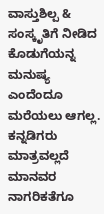ವಾಸ್ತುಶಿಲ್ಪ & ಸಂಸ್ಕೃತಿಗೆ ನೀಡಿದ ಕೊಡುಗೆಯನ್ನ ಮನುಷ್ಯ ಎಂದೆಂದೂ ಮರೆಯಲು ಆಗಲ್ಲ. ಕನ್ನಡಿಗರು ಮಾತ್ರವಲ್ಲದೆ ಮಾನವರ ನಾಗರಿಕತೆಗೂ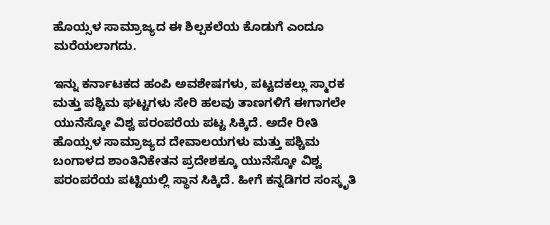ಹೊಯ್ಸಳ ಸಾಮ್ರಾಜ್ಯದ ಈ ಶಿಲ್ಪಕಲೆಯ ಕೊಡುಗೆ ಎಂದೂ ಮರೆಯಲಾಗದು.

ಇನ್ನು ಕರ್ನಾಟಕದ ಹಂಪಿ ಅವಶೇಷಗಳು, ಪಟ್ಟದಕಲ್ಲು ಸ್ಮಾರಕ ಮತ್ತು ಪಶ್ಚಿಮ ಘಟ್ಟಗಳು ಸೇರಿ ಹಲವು ತಾಣಗಳಿಗೆ ಈಗಾಗಲೇ ಯುನೆಸ್ಕೋ ವಿಶ್ವ ಪರಂಪರೆಯ ಪಟ್ಟ ಸಿಕ್ಕಿದೆ. ಅದೇ ರೀತಿ ಹೊಯ್ಸಳ ಸಾಮ್ರಾಜ್ಯದ ದೇವಾಲಯಗಳು ಮತ್ತು ಪಶ್ಚಿಮ ಬಂಗಾಳದ ಶಾಂತಿನಿಕೇತನ ಪ್ರದೇಶಕ್ಕೂ ಯುನೆಸ್ಕೋ ವಿಶ್ವ ಪರಂಪರೆಯ ಪಟ್ಟಿಯಲ್ಲಿ ಸ್ಥಾನ ಸಿಕ್ಕಿದೆ. ಹೀಗೆ ಕನ್ನಡಿಗರ ಸಂಸ್ಕೃತಿ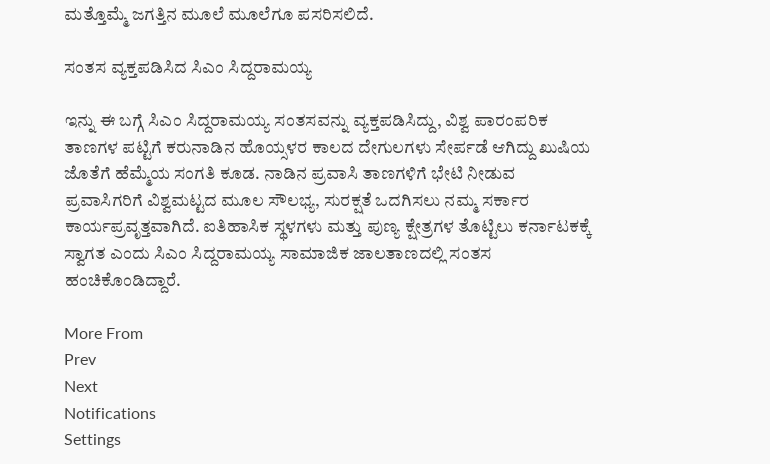ಮತ್ತೊಮ್ಮೆ ಜಗತ್ತಿನ ಮೂಲೆ ಮೂಲೆಗೂ ಪಸರಿಸಲಿದೆ.

ಸಂತಸ ವ್ಯಕ್ತಪಡಿಸಿದ ಸಿಎಂ ಸಿದ್ದರಾಮಯ್ಯ

ಇನ್ನು ಈ ಬಗ್ಗೆ ಸಿಎಂ ಸಿದ್ದರಾಮಯ್ಯ ಸಂತಸವನ್ನು ವ್ಯಕ್ತಪಡಿಸಿದ್ದು, ವಿಶ್ವ ಪಾರಂಪರಿಕ ತಾಣಗಳ ಪಟ್ಟಿಗೆ ಕರುನಾಡಿನ ಹೊಯ್ಸಳರ ಕಾಲದ ದೇಗುಲಗಳು ಸೇರ್ಪಡೆ ಆಗಿದ್ದು ಖುಷಿಯ ಜೊತೆಗೆ ಹೆಮ್ಮೆಯ ಸಂಗತಿ ಕೂಡ. ನಾಡಿನ ಪ್ರವಾಸಿ ತಾಣಗಳಿಗೆ ಭೇಟಿ ನೀಡುವ ಪ್ರವಾಸಿಗರಿಗೆ ವಿಶ್ವಮಟ್ಟದ ಮೂಲ ಸೌಲಭ್ಯ, ಸುರಕ್ಷತೆ ಒದಗಿಸಲು ನಮ್ಮ ಸರ್ಕಾರ ಕಾರ್ಯಪ್ರವೃತ್ತವಾಗಿದೆ. ಐತಿಹಾಸಿಕ ಸ್ಥಳಗಳು ಮತ್ತು ಪುಣ್ಯ ಕ್ಷೇತ್ರಗಳ ತೊಟ್ಟಿಲು ಕರ್ನಾಟಕಕ್ಕೆ ಸ್ವಾಗತ ಎಂದು ಸಿಎಂ ಸಿದ್ದರಾಮಯ್ಯ ಸಾಮಾಜಿಕ ಜಾಲತಾಣದಲ್ಲಿ ಸಂತಸ ಹಂಚಿಕೊಂಡಿದ್ದಾರೆ.

More From
Prev
Next
Notifications
Settings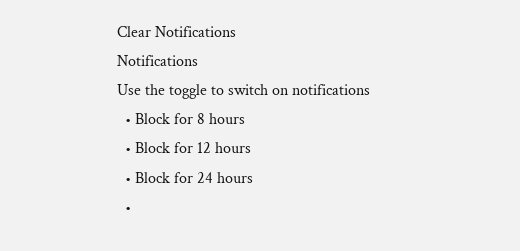Clear Notifications
Notifications
Use the toggle to switch on notifications
  • Block for 8 hours
  • Block for 12 hours
  • Block for 24 hours
  •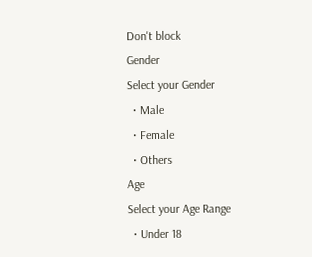Don't block
Gender
Select your Gender
  • Male
  • Female
  • Others
Age
Select your Age Range
  • Under 18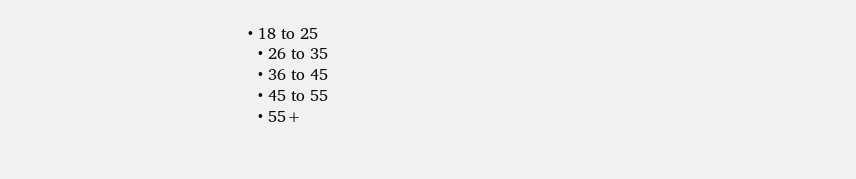• 18 to 25
  • 26 to 35
  • 36 to 45
  • 45 to 55
  • 55+